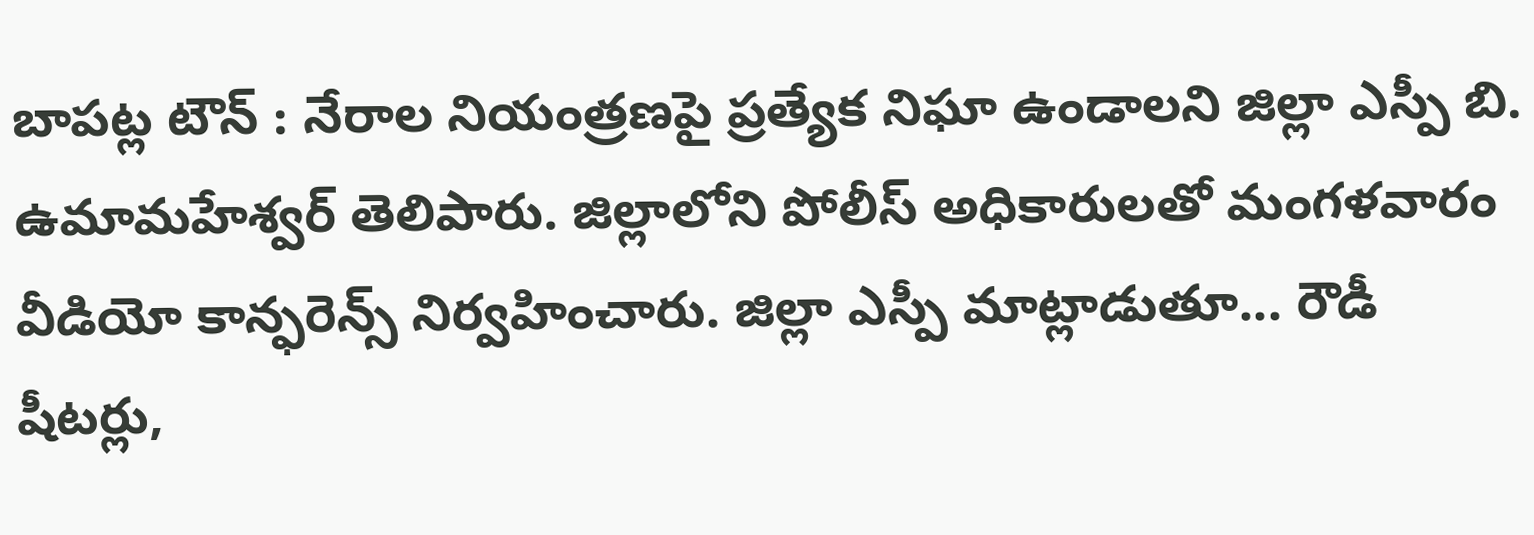బాపట్ల టౌన్ : నేరాల నియంత్రణపై ప్రత్యేక నిఘా ఉండాలని జిల్లా ఎస్పీ బి. ఉమామహేశ్వర్ తెలిపారు. జిల్లాలోని పోలీస్ అధికారులతో మంగళవారం వీడియో కాన్ఫరెన్స్ నిర్వహించారు. జిల్లా ఎస్పీ మాట్లాడుతూ... రౌడీ షీటర్లు,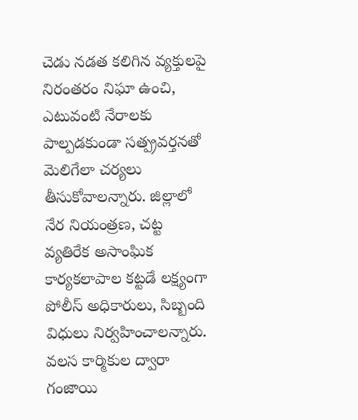చెడు నడత కలిగిన వ్యక్తులపై నిరంతరం నిఘా ఉంచి, ఎటువంటి నేరాలకు పాల్పడకుండా సత్ప్రవర్తనతో మెలిగేలా చర్యలు తీసుకోవాలన్నారు. జిల్లాలో నేర నియంత్రణ, చట్ట వ్యతిరేక అసాంఘిక కార్యకలాపాల కట్టడే లక్ష్యంగా పోలీస్ అధికారులు, సిబ్బంది విధులు నిర్వహించాలన్నారు. వలస కార్మికుల ద్వారా గంజాయి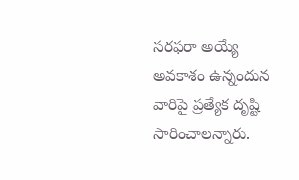సరఫరా అయ్యే అవకాశం ఉన్నందున వారిపై ప్రత్యేక దృష్టి సారించాలన్నారు.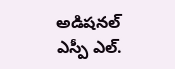అడిషనల్ ఎస్పీ ఎల్.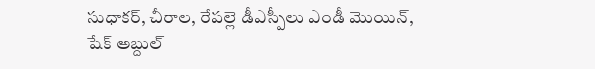సుధాకర్, చీరాల, రేపల్లె డీఎస్పీలు ఎండీ మొయిన్, షేక్ అబ్దుల్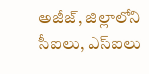అజీజ్, జిల్లాలోని సీఐలు, ఎస్ఐలు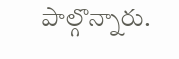పాల్గొన్నారు.